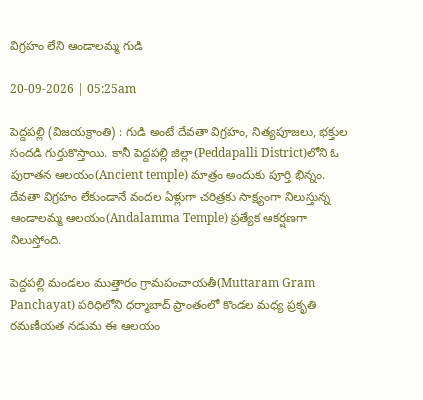విగ్రహం లేని ఆండాలమ్మ గుడి

20-09-2026 | 05:25am

పెద్దపల్లి (విజయక్రాంతి) : గుడి అంటే దేవతా విగ్రహం, నిత్యపూజలు, భక్తుల సందడి గుర్తుకొస్తాయి. కానీ పెద్దపల్లి జిల్లా(Peddapalli District)లోని ఓ పురాతన ఆలయం(Ancient temple) మాత్రం అందుకు పూర్తి భిన్నం. దేవతా విగ్రహం లేకుండానే వందల ఏళ్లుగా చరిత్రకు సాక్ష్యంగా నిలుస్తున్న ఆండాలమ్మ ఆలయం(Andalamma Temple) ప్రత్యేక ఆకర్షణగా నిలుస్తోంది.

పెద్దపల్లి మండలం ముత్తారం గ్రామపంచాయతీ(Muttaram Gram Panchayat) పరిధిలోని ధర్మాబాద్ ప్రాంతంలో కొండల మధ్య ప్రకృతి రమణీయత నడుమ ఈ ఆలయం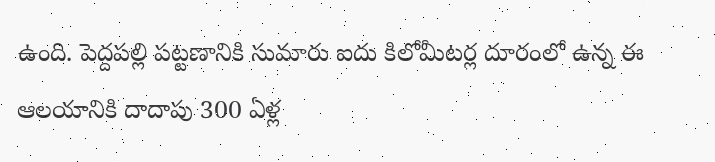ఉంది. పెద్దపల్లి పట్టణానికి సుమారు ఐదు కిలోమీటర్ల దూరంలో ఉన్న ఈ ఆలయానికి దాదాపు 300 ఏళ్ల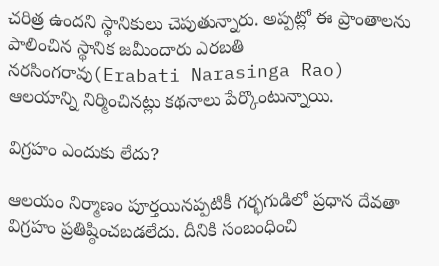చరిత్ర ఉందని స్థానికులు చెపుతున్నారు. అప్పట్లో ఈ ప్రాంతాలను పాలించిన స్థానిక జమీందారు ఎరబతి నరసింగరావు(Erabati Narasinga Rao) ఆలయాన్ని నిర్మించినట్లు కథనాలు పేర్కొంటున్నాయి.

విగ్రహం ఎందుకు లేదు?

ఆలయం నిర్మాణం పూర్తయినప్పటికీ గర్భగుడిలో ప్రధాన దేవతా విగ్రహం ప్రతిష్ఠించబడలేదు. దీనికి సంబంధించి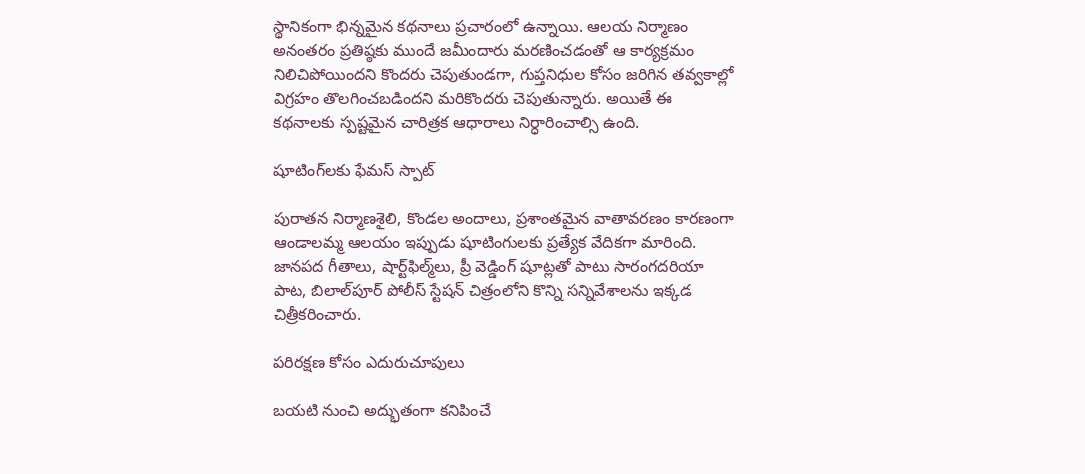స్థానికంగా భిన్నమైన కథనాలు ప్రచారంలో ఉన్నాయి. ఆలయ నిర్మాణం అనంతరం ప్రతిష్ఠకు ముందే జమీందారు మరణించడంతో ఆ కార్యక్రమం నిలిచిపోయిందని కొందరు చెపుతుండగా, గుప్తనిధుల కోసం జరిగిన తవ్వకాల్లో విగ్రహం తొలగించబడిందని మరికొందరు చెపుతున్నారు. అయితే ఈ కథనాలకు స్పష్టమైన చారిత్రక ఆధారాలు నిర్ధారించాల్సి ఉంది.

షూటింగ్‌లకు ఫేమస్ స్పాట్

పురాతన నిర్మాణశైలి, కొండల అందాలు, ప్రశాంతమైన వాతావరణం కారణంగా ఆండాలమ్మ ఆలయం ఇప్పుడు షూటింగులకు ప్రత్యేక వేదికగా మారింది. జానపద గీతాలు, షార్ట్‌ఫిల్మ్‌లు, ప్రీ వెడ్డింగ్ షూట్లతో పాటు సారంగదరియా పాట, బిలాల్‌పూర్ పోలీస్ స్టేషన్ చిత్రంలోని కొన్ని సన్నివేశాలను ఇక్కడ చిత్రీకరించారు.

పరిరక్షణ కోసం ఎదురుచూపులు

బయటి నుంచి అద్భుతంగా కనిపించే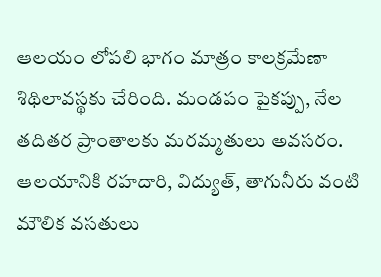ఆలయం లోపలి భాగం మాత్రం కాలక్రమేణా శిథిలావస్థకు చేరింది. మండపం పైకప్పు, నేల తదితర ప్రాంతాలకు మరమ్మతులు అవసరం. ఆలయానికి రహదారి, విద్యుత్, తాగునీరు వంటి మౌలిక వసతులు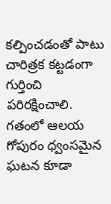కల్పించడంతో పాటు చారిత్రక కట్టడంగా గుర్తించి పరిరక్షించాలి. గతంలో ఆలయ గోపురం ధ్వంసమైన ఘటన కూడా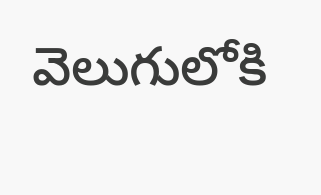వెలుగులోకి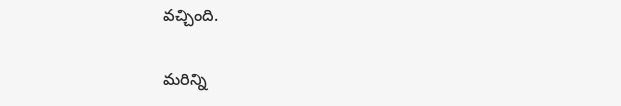వచ్చింది.

మరిన్ని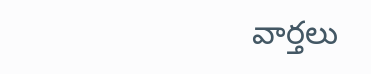వార్తలు